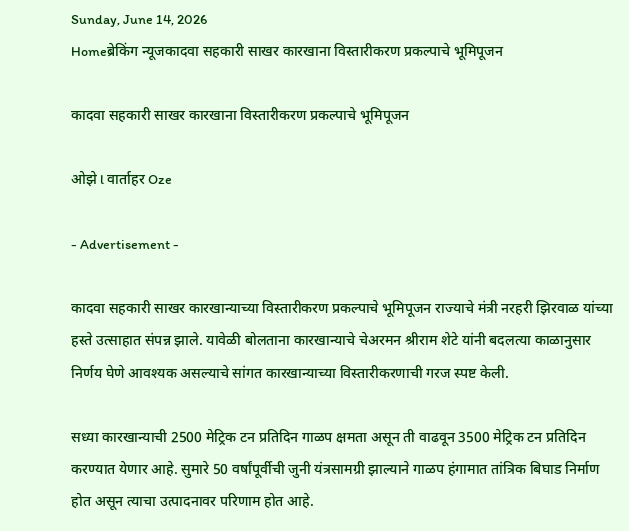Sunday, June 14, 2026
Homeब्रेकिंग न्यूजकादवा सहकारी साखर कारखाना विस्तारीकरण प्रकल्पाचे भूमिपूजन

कादवा सहकारी साखर कारखाना विस्तारीकरण प्रकल्पाचे भूमिपूजन

ओझे l वार्ताहर Oze

- Advertisement -

कादवा सहकारी साखर कारखान्याच्या विस्तारीकरण प्रकल्पाचे भूमिपूजन राज्याचे मंत्री नरहरी झिरवाळ यांच्या हस्ते उत्साहात संपन्न झाले. यावेळी बोलताना कारखान्याचे चेअरमन श्रीराम शेटे यांनी बदलत्या काळानुसार निर्णय घेणे आवश्यक असल्याचे सांगत कारखान्याच्या विस्तारीकरणाची गरज स्पष्ट केली.

सध्या कारखान्याची 2500 मेट्रिक टन प्रतिदिन गाळप क्षमता असून ती वाढवून 3500 मेट्रिक टन प्रतिदिन करण्यात येणार आहे. सुमारे 50 वर्षांपूर्वीची जुनी यंत्रसामग्री झाल्याने गाळप हंगामात तांत्रिक बिघाड निर्माण होत असून त्याचा उत्पादनावर परिणाम होत आहे.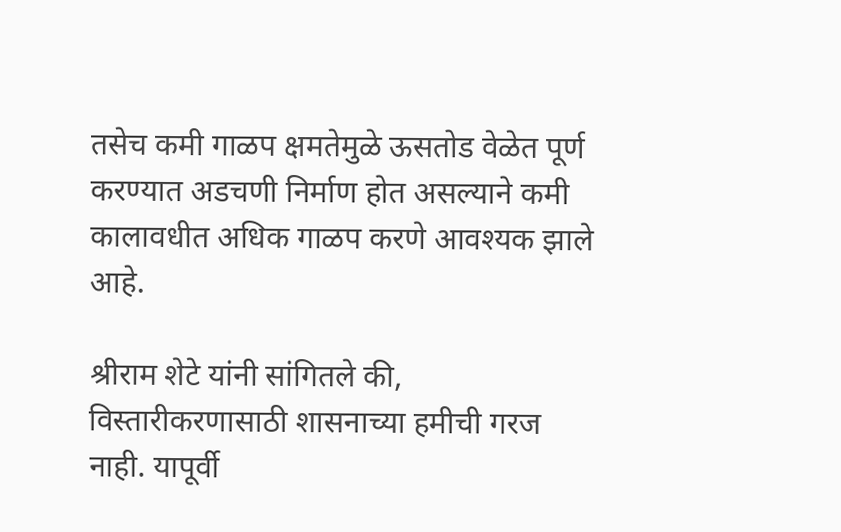तसेच कमी गाळप क्षमतेमुळे ऊसतोड वेळेत पूर्ण करण्यात अडचणी निर्माण होत असल्याने कमी कालावधीत अधिक गाळप करणे आवश्यक झाले आहे.

श्रीराम शेटे यांनी सांगितले की, विस्तारीकरणासाठी शासनाच्या हमीची गरज नाही. यापूर्वी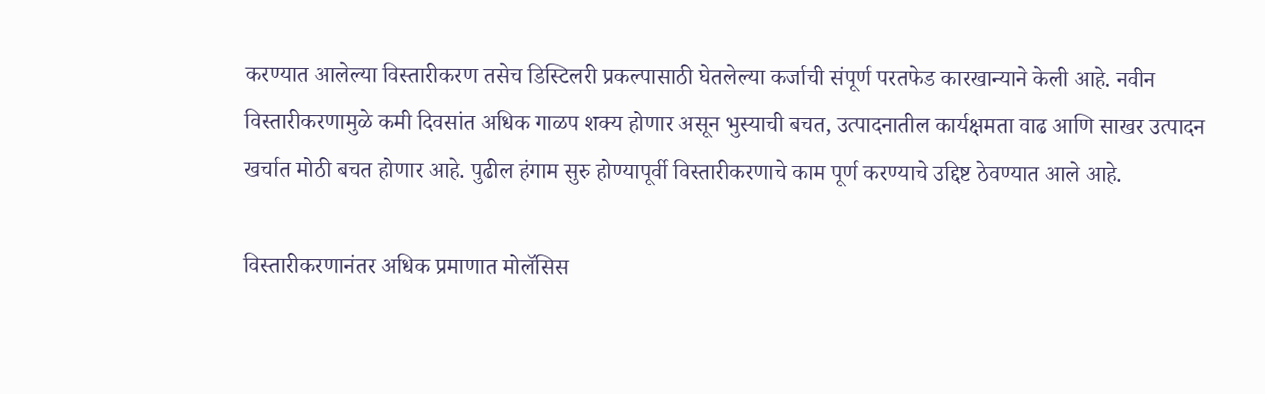करण्यात आलेल्या विस्तारीकरण तसेच डिस्टिलरी प्रकल्पासाठी घेतलेल्या कर्जाची संपूर्ण परतफेड कारखान्याने केली आहे. नवीन विस्तारीकरणामुळे कमी दिवसांत अधिक गाळप शक्य होणार असून भुस्याची बचत, उत्पादनातील कार्यक्षमता वाढ आणि साखर उत्पादन खर्चात मोठी बचत होणार आहे. पुढील हंगाम सुरु होण्यापूर्वी विस्तारीकरणाचे काम पूर्ण करण्याचे उद्दिष्ट ठेवण्यात आले आहे.

विस्तारीकरणानंतर अधिक प्रमाणात मोलॅसिस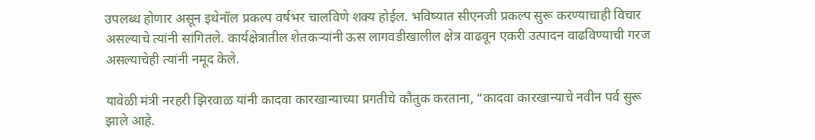उपलब्ध होणार असून इथेनॉल प्रकल्प वर्षभर चालविणे शक्य होईल. भविष्यात सीएनजी प्रकल्प सुरू करण्याचाही विचार असल्याचे त्यांनी सांगितले. कार्यक्षेत्रातील शेतकऱ्यांनी ऊस लागवडीखालील क्षेत्र वाढवून एकरी उत्पादन वाढविण्याची गरज असल्याचेही त्यांनी नमूद केले.

यावेळी मंत्री नरहरी झिरवाळ यांनी कादवा कारखान्याच्या प्रगतीचे कौतुक करताना, “कादवा कारखान्याचे नवीन पर्व सुरू झाले आहे.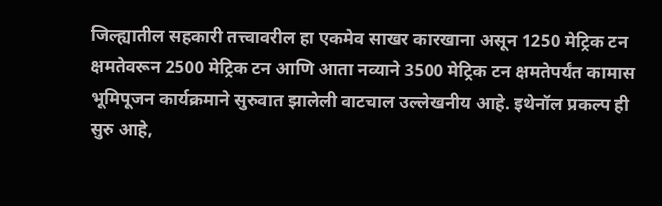जिल्ह्यातील सहकारी तत्त्वावरील हा एकमेव साखर कारखाना असून 1250 मेट्रिक टन क्षमतेवरून 2500 मेट्रिक टन आणि आता नव्याने 3500 मेट्रिक टन क्षमतेपर्यंत कामास भूमिपूजन कार्यक्रमाने सुरुवात झालेली वाटचाल उल्लेखनीय आहे. इथेनॉल प्रकल्प ही सुरु आहे,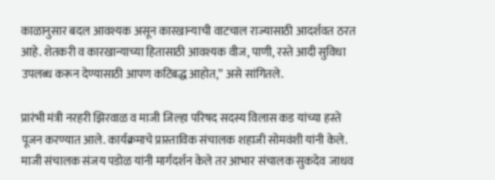काळानुसार बदल आवश्यक असून कारखान्याची वाटचाल राज्यासाठी आदर्शवत ठरत आहे. शेतकरी व कारखान्याच्या हितासाठी आवश्यक वीज, पाणी, रस्ते आदी सुविधा उपलब्ध करून देण्यासाठी आपण कटिबद्ध आहोत,” असे सांगितले.

प्रारंभी मंत्री नरहरी झिरवाळ व माजी जिल्हा परिषद सदस्य विलास कड यांच्या हस्ते पूजन करण्यात आले. कार्यक्रमाचे प्रास्ताविक संचालक शहाजी सोमवंशी यांनी केले. माजी संचालक संजय पडोळ यांनी मार्गदर्शन केले तर आभार संचालक सुकदेव जाधव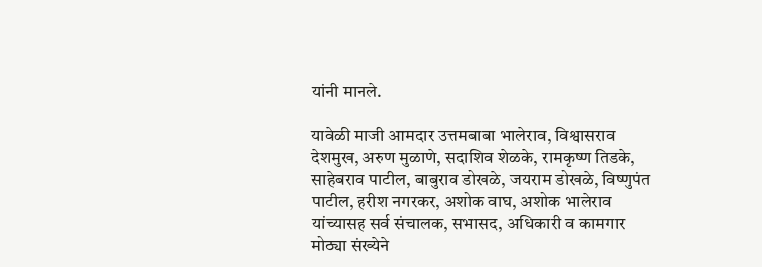यांनी मानले.

यावेळी माजी आमदार उत्तमबाबा भालेराव, विश्वासराव देशमुख, अरुण मुळाणे, सदाशिव शेळके, रामकृष्ण तिडके, साहेबराव पाटील, बाबुराव डोखळे, जयराम डोखळे, विष्णुपंत पाटील, हरीश नगरकर, अशोक वाघ, अशोक भालेराव यांच्यासह सर्व संचालक, सभासद, अधिकारी व कामगार मोठ्या संख्येने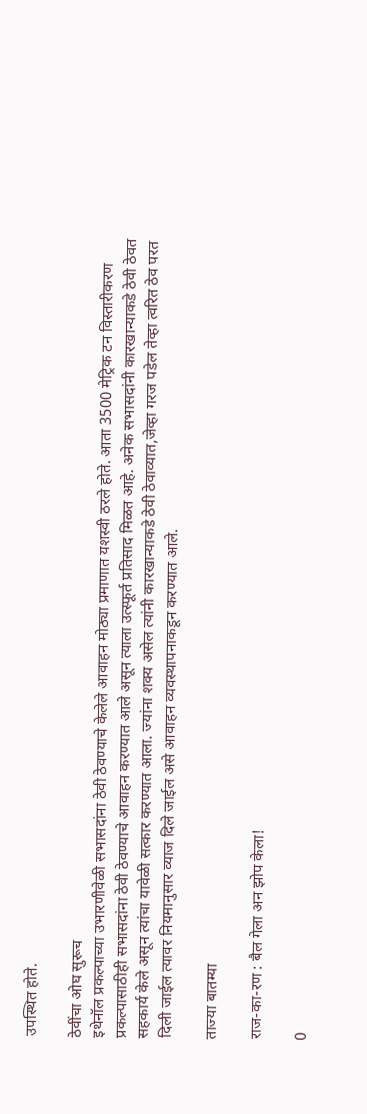उपस्थित होते.

ठेवींचा ओघ सुरूच
इथेनॉल प्रकल्पाच्या उभारणीवेळी सभासदांना ठेवी ठेवण्याचे केलेले आवाहन मोठ्या प्रमाणात यशस्वी ठरले होते. आता 3500 मेट्रिक टन विस्तारीकरण प्रकल्पासाठीही सभासदांना ठेवी ठेवण्याचे आवाहन करण्यात आले असून त्याला उत्स्फूर्त प्रतिसाद मिळत आहे. अनेक सभासदांनी कारखान्याकडे ठेवी ठेवत सहकार्य केले असून त्यांचा यावेळी सत्कार करण्यात आला. ज्यांना शक्य असेल त्यांनी कारखान्याकडे ठेवी ठेवाव्यात,जेव्हा गरज पडेल तेव्हा त्वरित ठेव परत दिली जाईल त्यावर नियमानुसार व्याज दिले जाईल असे आवाहन व्यवस्थापनाकडून करण्यात आले.

ताज्या बातम्या

राज-का-रण : बैल गेला अन झोप केला!

0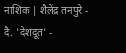नाशिक | शैलेंद्र तनपुरे - दै. 'देशदूत' -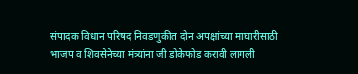संपादक विधान परिषद निवडणुकीत दोन अपक्षांच्या माघारीसाठी भाजप व शिवसेनेच्या मंत्र्यांना जी डोकेफोड करावी लागली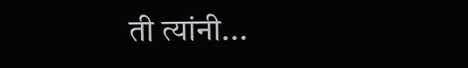ती त्यांनी...